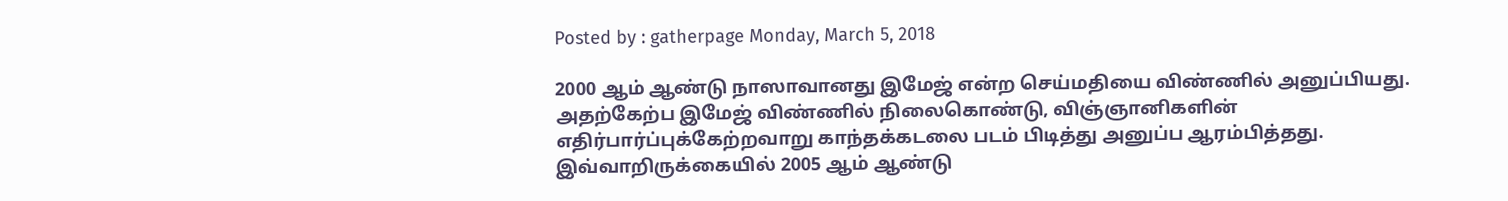Posted by : gatherpage Monday, March 5, 2018

2000 ஆம் ஆண்டு நாஸாவானது இமேஜ் என்ற செய்மதியை விண்ணில் அனுப்பியது. அதற்கேற்ப இமேஜ் விண்ணில் நிலைகொண்டு, விஞ்ஞானிகளின் எதிர்பார்ப்புக்கேற்றவாறு காந்தக்கடலை படம் பிடித்து அனுப்ப ஆரம்பித்தது. இவ்வாறிருக்கையில் 2005 ஆம் ஆண்டு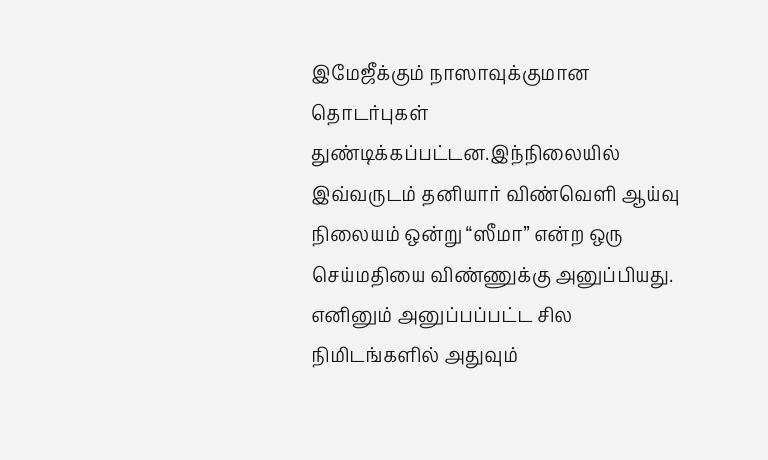இமேஜீக்கும் நாஸாவுக்குமான தொடர்புகள் துண்டிக்கப்பட்டன.இந்நிலையில் இவ்வருடம் தனியார் விண்வெளி ஆய்வு நிலையம் ஒன்று “ஸீமா” என்ற ஒரு செய்மதியை விண்ணுக்கு அனுப்பியது. எனினும் அனுப்பப்பட்ட சில நிமிடங்களில் அதுவும்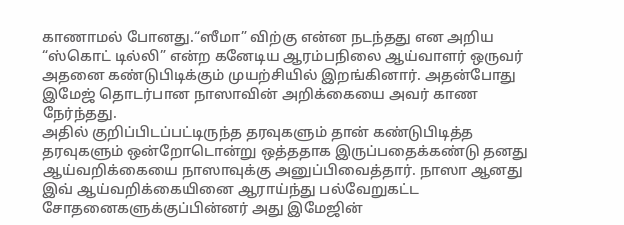காணாமல் போனது.“ஸீமா” விற்கு என்ன நடந்தது என அறிய “ஸ்கொட் டில்லி” என்ற கனேடிய ஆரம்பநிலை ஆய்வாளர் ஒருவர் அதனை கண்டுபிடிக்கும் முயற்சியில் இறங்கினார். அதன்போது இமேஜ் தொடர்பான நாஸாவின் அறிக்கையை அவர் காண நேர்ந்தது.
அதில் குறிப்பிடப்பட்டிருந்த தரவுகளும் தான் கண்டுபிடித்த தரவுகளும் ஒன்றோடொன்று ஒத்ததாக இருப்பதைக்கண்டு தனது ஆய்வறிக்கையை நாஸாவுக்கு அனுப்பிவைத்தார். நாஸா ஆனது இவ் ஆய்வறிக்கையினை ஆராய்ந்து பல்வேறுகட்ட சோதனைகளுக்குப்பின்னர் அது இமேஜின்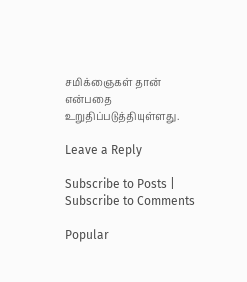சமிக்ஞைகள் தான்  என்பதை உறுதிப்படுத்தியுள்ளது.

Leave a Reply

Subscribe to Posts | Subscribe to Comments

Popular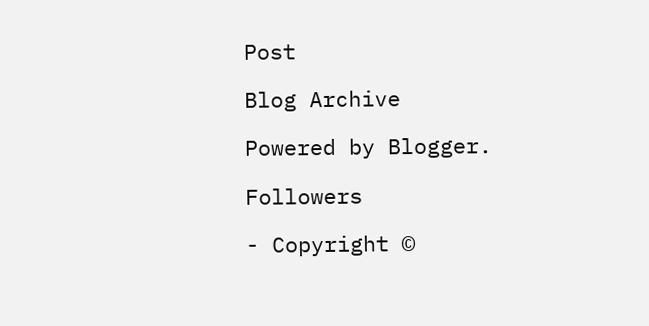Post

Blog Archive

Powered by Blogger.

Followers

- Copyright ©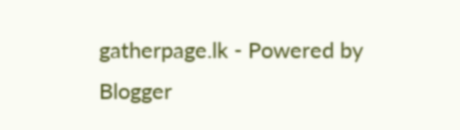gatherpage.lk - Powered by Blogger